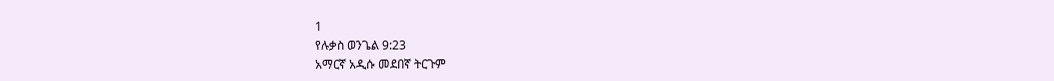1
የሉቃስ ወንጌል 9:23
አማርኛ አዲሱ መደበኛ ትርጉም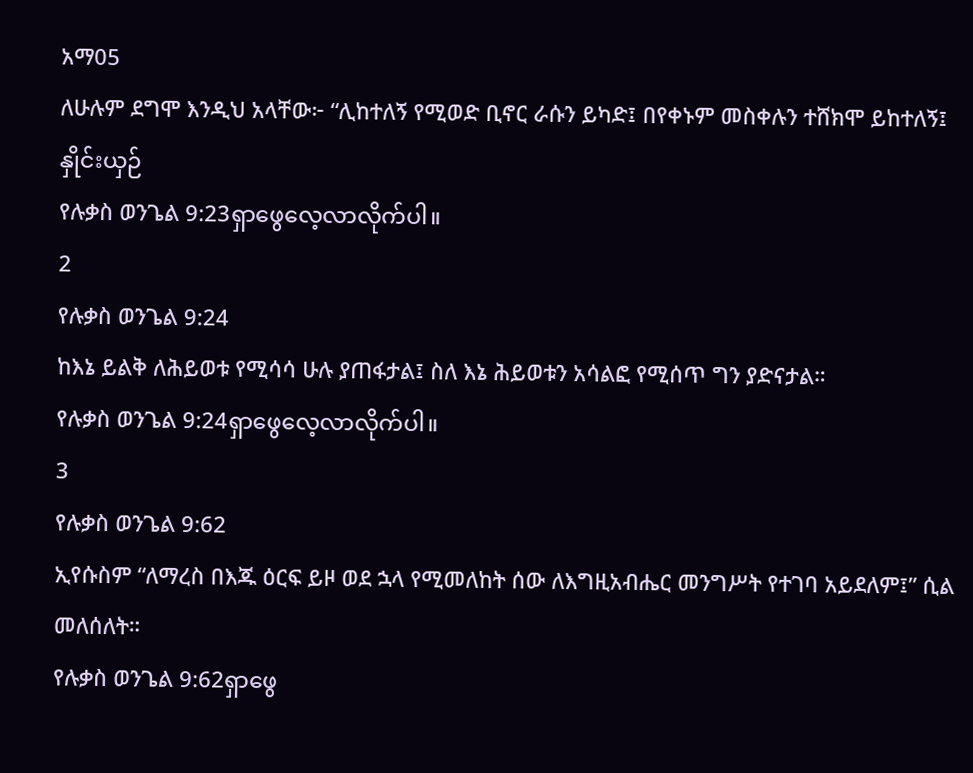አማ05
ለሁሉም ደግሞ እንዲህ አላቸው፦ “ሊከተለኝ የሚወድ ቢኖር ራሱን ይካድ፤ በየቀኑም መስቀሉን ተሸክሞ ይከተለኝ፤
နှိုင်းယှဉ်
የሉቃስ ወንጌል 9:23ရှာဖွေလေ့လာလိုက်ပါ။
2
የሉቃስ ወንጌል 9:24
ከእኔ ይልቅ ለሕይወቱ የሚሳሳ ሁሉ ያጠፋታል፤ ስለ እኔ ሕይወቱን አሳልፎ የሚሰጥ ግን ያድናታል።
የሉቃስ ወንጌል 9:24ရှာဖွေလေ့လာလိုက်ပါ။
3
የሉቃስ ወንጌል 9:62
ኢየሱስም “ለማረስ በእጁ ዕርፍ ይዞ ወደ ኋላ የሚመለከት ሰው ለእግዚአብሔር መንግሥት የተገባ አይደለም፤” ሲል መለሰለት።
የሉቃስ ወንጌል 9:62ရှာဖွေ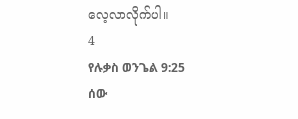လေ့လာလိုက်ပါ။
4
የሉቃስ ወንጌል 9:25
ሰው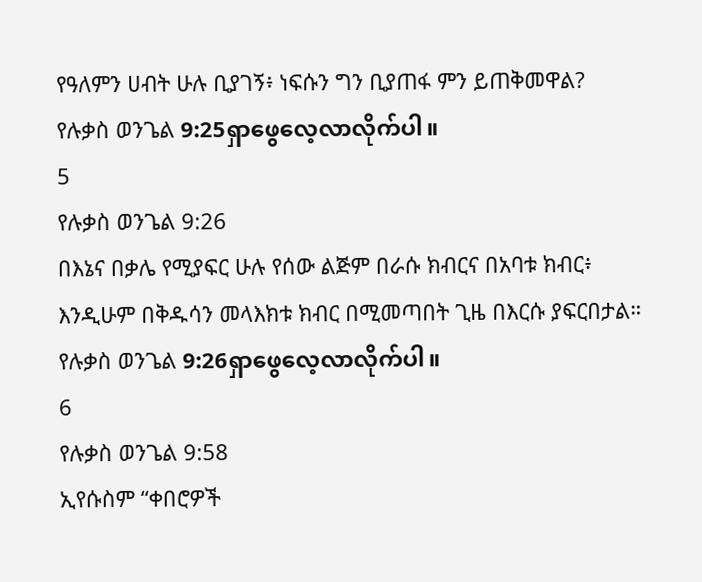የዓለምን ሀብት ሁሉ ቢያገኝ፥ ነፍሱን ግን ቢያጠፋ ምን ይጠቅመዋል?
የሉቃስ ወንጌል 9:25ရှာဖွေလေ့လာလိုက်ပါ။
5
የሉቃስ ወንጌል 9:26
በእኔና በቃሌ የሚያፍር ሁሉ የሰው ልጅም በራሱ ክብርና በአባቱ ክብር፥ እንዲሁም በቅዱሳን መላእክቱ ክብር በሚመጣበት ጊዜ በእርሱ ያፍርበታል።
የሉቃስ ወንጌል 9:26ရှာဖွေလေ့လာလိုက်ပါ။
6
የሉቃስ ወንጌል 9:58
ኢየሱስም “ቀበሮዎች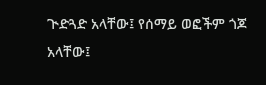ጒድጓድ አላቸው፤ የሰማይ ወፎችም ጎጆ አላቸው፤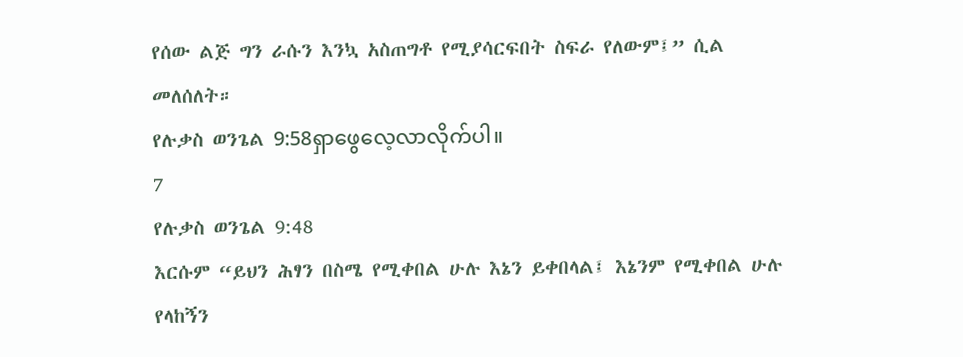የሰው ልጅ ግን ራሱን እንኳ አስጠግቶ የሚያሳርፍበት ስፍራ የለውም፤” ሲል መለሰለት።
የሉቃስ ወንጌል 9:58ရှာဖွေလေ့လာလိုက်ပါ။
7
የሉቃስ ወንጌል 9:48
እርሱም “ይህን ሕፃን በስሜ የሚቀበል ሁሉ እኔን ይቀበላል፤ እኔንም የሚቀበል ሁሉ የላከኝን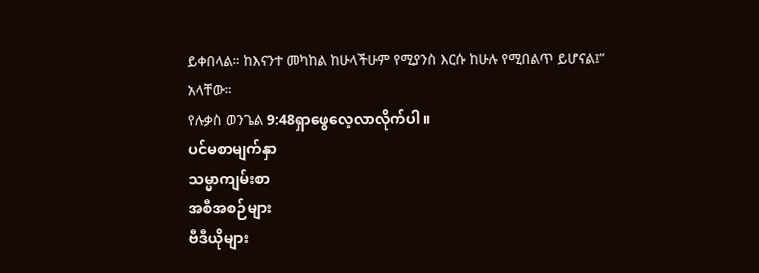ይቀበላል። ከእናንተ መካከል ከሁላችሁም የሚያንስ እርሱ ከሁሉ የሚበልጥ ይሆናል፤” አላቸው።
የሉቃስ ወንጌል 9:48ရှာဖွေလေ့လာလိုက်ပါ။
ပင်မစာမျက်နှာ
သမ္မာကျမ်းစာ
အစီအစဉ်များ
ဗီဒီယိုများ